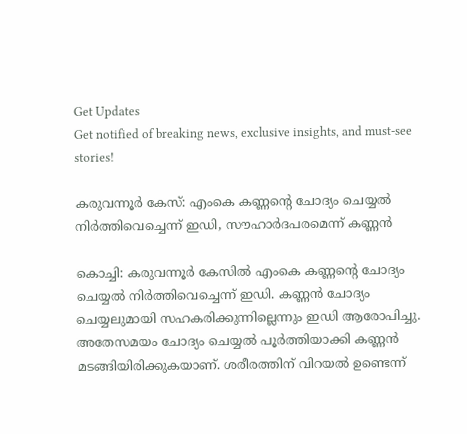Get Updates
Get notified of breaking news, exclusive insights, and must-see stories!

കരുവന്നൂര്‍ കേസ്: എംകെ കണ്ണന്റെ ചോദ്യം ചെയ്യല്‍ നിര്‍ത്തിവെച്ചെന്ന് ഇഡി, സൗഹാര്‍ദപരമെന്ന് കണ്ണന്‍

കൊച്ചി: കരുവന്നൂര്‍ കേസില്‍ എംകെ കണ്ണന്റെ ചോദ്യം ചെയ്യല്‍ നിര്‍ത്തിവെച്ചെന്ന് ഇഡി. കണ്ണന്‍ ചോദ്യം ചെയ്യലുമായി സഹകരിക്കുന്നില്ലെന്നും ഇഡി ആരോപിച്ചു. അതേസമയം ചോദ്യം ചെയ്യല്‍ പൂര്‍ത്തിയാക്കി കണ്ണന്‍ മടങ്ങിയിരിക്കുകയാണ്. ശരീരത്തിന് വിറയല്‍ ഉണ്ടെന്ന്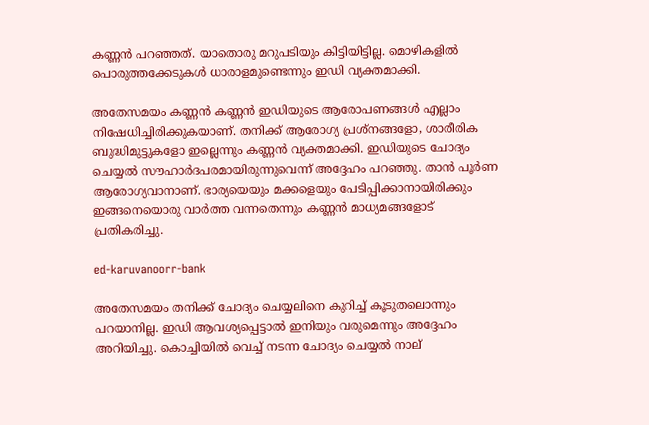കണ്ണന്‍ പറഞ്ഞത്. യാതൊരു മറുപടിയും കിട്ടിയിട്ടില്ല. മൊഴികളില്‍ പൊരുത്തക്കേടുകള്‍ ധാരാളമുണ്ടെന്നും ഇഡി വ്യക്തമാക്കി.

അതേസമയം കണ്ണന്‍ കണ്ണന്‍ ഇഡിയുടെ ആരോപണങ്ങള്‍ എല്ലാം നിഷേധിച്ചിരിക്കുകയാണ്. തനിക്ക് ആരോഗ്യ പ്രശ്‌നങ്ങളോ, ശാരീരിക ബുദ്ധിമുട്ടുകളോ ഇല്ലെന്നും കണ്ണന്‍ വ്യക്തമാക്കി. ഇഡിയുടെ ചോദ്യം ചെയ്യല്‍ സൗഹാര്‍ദപരമായിരുന്നുവെന്ന് അദ്ദേഹം പറഞ്ഞു. താന്‍ പൂര്‍ണ ആരോഗ്യവാനാണ്. ഭാര്യയെയും മക്കളെയും പേടിപ്പിക്കാനായിരിക്കും ഇങ്ങനെയൊരു വാര്‍ത്ത വന്നതെന്നും കണ്ണന്‍ മാധ്യമങ്ങളോട് പ്രതികരിച്ചു.

ed-karuvanoorr-bank

അതേസമയം തനിക്ക് ചോദ്യം ചെയ്യലിനെ കുറിച്ച് കൂടുതലൊന്നും പറയാനില്ല. ഇഡി ആവശ്യപ്പെട്ടാല്‍ ഇനിയും വരുമെന്നും അദ്ദേഹം അറിയിച്ചു. കൊച്ചിയില്‍ വെച്ച് നടന്ന ചോദ്യം ചെയ്യല്‍ നാല്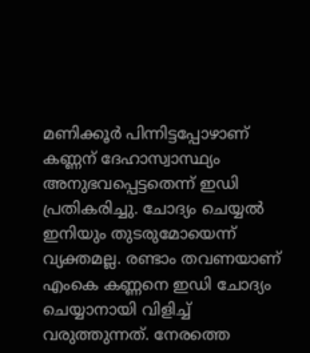മണിക്കൂര്‍ പിന്നിട്ടപ്പോഴാണ് കണ്ണന് ദേഹാസ്വാസ്ഥ്യം അനുഭവപ്പെട്ടതെന്ന് ഇഡി പ്രതികരിച്ചു. ചോദ്യം ചെയ്യല്‍ ഇനിയും തുടരുമോയെന്ന് വ്യക്തമല്ല. രണ്ടാം തവണയാണ് എംകെ കണ്ണനെ ഇഡി ചോദ്യം ചെയ്യാനായി വിളിച്ച് വരുത്തുന്നത്. നേരത്തെ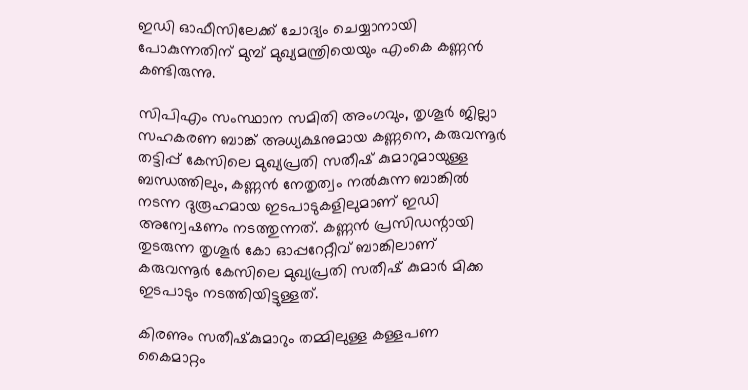ഇഡി ഓഫീസിലേക്ക് ചോദ്യം ചെയ്യാനായി പോകുന്നതിന് മുമ്പ് മുഖ്യമന്ത്രിയെയും എംകെ കണ്ണന്‍ കണ്ടിരുന്നു.

സിപിഎം സംസ്ഥാന സമിതി അംഗവും, തൃശൂര്‍ ജില്ലാ സഹകരണ ബാങ്ക് അധ്യക്ഷനുമായ കണ്ണനെ, കരുവന്നൂര്‍ തട്ടിപ്പ് കേസിലെ മുഖ്യപ്രതി സതീഷ് കുമാറുമായുള്ള ബന്ധത്തിലും, കണ്ണന്‍ നേതൃത്വം നല്‍കുന്ന ബാങ്കില്‍ നടന്ന ദുരൂഹമായ ഇടപാടുകളിലുമാണ് ഇഡി അന്വേഷണം നടത്തുന്നത്. കണ്ണന്‍ പ്രസിഡന്റായി തുടരുന്ന തൃശൂര്‍ കോ ഓപ്പറേറ്റീവ് ബാങ്കിലാണ് കരുവന്നൂര്‍ കേസിലെ മുഖ്യപ്രതി സതീഷ് കുമാര്‍ മിക്ക ഇടപാടും നടത്തിയിട്ടുള്ളത്.

കിരണും സതീഷ്‌കുമാറും തമ്മിലുള്ള കള്ളപണ കൈമാറ്റം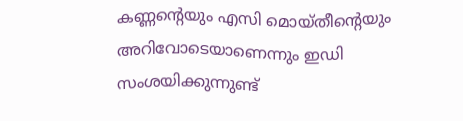കണ്ണന്റെയും എസി മൊയ്തീന്റെയും അറിവോടെയാണെന്നും ഇഡി സംശയിക്കുന്നുണ്ട്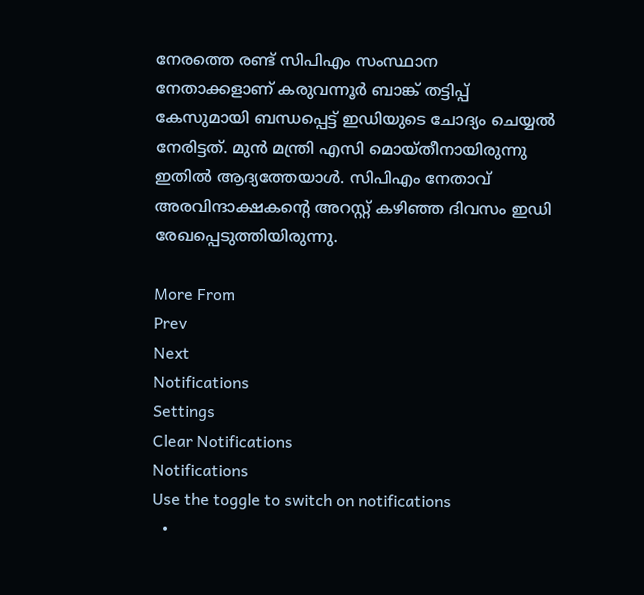നേരത്തെ രണ്ട് സിപിഎം സംസ്ഥാന നേതാക്കളാണ് കരുവന്നൂര്‍ ബാങ്ക് തട്ടിപ്പ് കേസുമായി ബന്ധപ്പെട്ട് ഇഡിയുടെ ചോദ്യം ചെയ്യല്‍ നേരിട്ടത്. മുന്‍ മന്ത്രി എസി മൊയ്തീനായിരുന്നു ഇതില്‍ ആദ്യത്തേയാള്‍. സിപിഎം നേതാവ് അരവിന്ദാക്ഷകന്റെ അറസ്റ്റ് കഴിഞ്ഞ ദിവസം ഇഡി രേഖപ്പെടുത്തിയിരുന്നു.

More From
Prev
Next
Notifications
Settings
Clear Notifications
Notifications
Use the toggle to switch on notifications
  •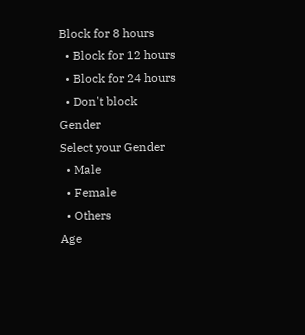Block for 8 hours
  • Block for 12 hours
  • Block for 24 hours
  • Don't block
Gender
Select your Gender
  • Male
  • Female
  • Others
Age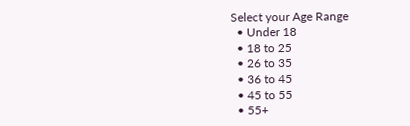Select your Age Range
  • Under 18
  • 18 to 25
  • 26 to 35
  • 36 to 45
  • 45 to 55
  • 55+